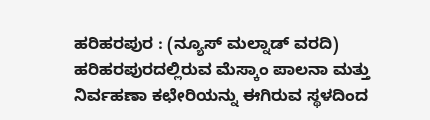ಹರಿಹರಪುರ : (ನ್ಯೂಸ್ ಮಲ್ನಾಡ್ ವರದಿ) ಹರಿಹರಪುರದಲ್ಲಿರುವ ಮೆಸ್ಕಾಂ ಪಾಲನಾ ಮತ್ತು ನಿರ್ವಹಣಾ ಕಛೇರಿಯನ್ನು ಈಗಿರುವ ಸ್ಥಳದಿಂದ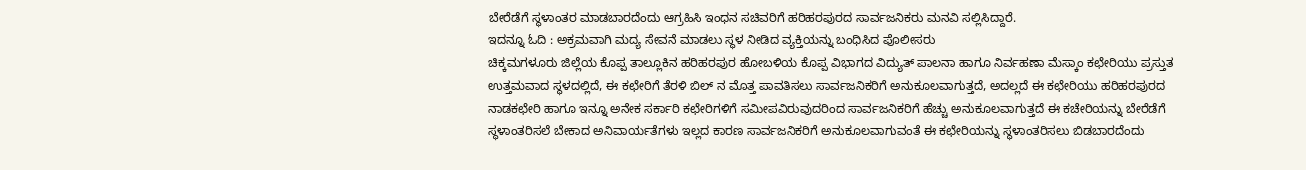ಬೇರೆಡೆಗೆ ಸ್ಥಳಾಂತರ ಮಾಡಬಾರದೆಂದು ಆಗ್ರಹಿಸಿ ಇಂಧನ ಸಚಿವರಿಗೆ ಹರಿಹರಪುರದ ಸಾರ್ವಜನಿಕರು ಮನವಿ ಸಲ್ಲಿಸಿದ್ದಾರೆ.
ಇದನ್ನೂ ಓದಿ : ಅಕ್ರಮವಾಗಿ ಮದ್ಯ ಸೇವನೆ ಮಾಡಲು ಸ್ಥಳ ನೀಡಿದ ವ್ಯಕ್ತಿಯನ್ನು ಬಂಧಿಸಿದ ಪೊಲೀಸರು
ಚಿಕ್ಕಮಗಳೂರು ಜಿಲ್ಲೆಯ ಕೊಪ್ಪ ತಾಲ್ಲೂಕಿನ ಹರಿಹರಪುರ ಹೋಬಳಿಯ ಕೊಪ್ಪ ವಿಭಾಗದ ವಿದ್ಯುತ್ ಪಾಲನಾ ಹಾಗೂ ನಿರ್ವಹಣಾ ಮೆಸ್ಕಾಂ ಕಛೇರಿಯು ಪ್ರಸ್ತುತ ಉತ್ತಮವಾದ ಸ್ಥಳದಲ್ಲಿದೆ, ಈ ಕಛೇರಿಗೆ ತೆರಳಿ ಬಿಲ್ ನ ಮೊತ್ತ ಪಾವತಿಸಲು ಸಾರ್ವಜನಿಕರಿಗೆ ಅನುಕೂಲವಾಗುತ್ತದೆ, ಅದಲ್ಲದೆ ಈ ಕಛೇರಿಯು ಹರಿಹರಪುರದ ನಾಡಕಛೇರಿ ಹಾಗೂ ಇನ್ನೂ ಅನೇಕ ಸರ್ಕಾರಿ ಕಛೇರಿಗಳಿಗೆ ಸಮೀಪವಿರುವುದರಿಂದ ಸಾರ್ವಜನಿಕರಿಗೆ ಹೆಚ್ಚು ಅನುಕೂಲವಾಗುತ್ತದೆ ಈ ಕಚೇರಿಯನ್ನು ಬೇರೆಡೆಗೆ ಸ್ಥಳಾಂತರಿಸಲೆ ಬೇಕಾದ ಅನಿವಾರ್ಯತೆಗಳು ಇಲ್ಲದ ಕಾರಣ ಸಾರ್ವಜನಿಕರಿಗೆ ಅನುಕೂಲವಾಗುವಂತೆ ಈ ಕಛೇರಿಯನ್ನು ಸ್ಥಳಾಂತರಿಸಲು ಬಿಡಬಾರದೆಂದು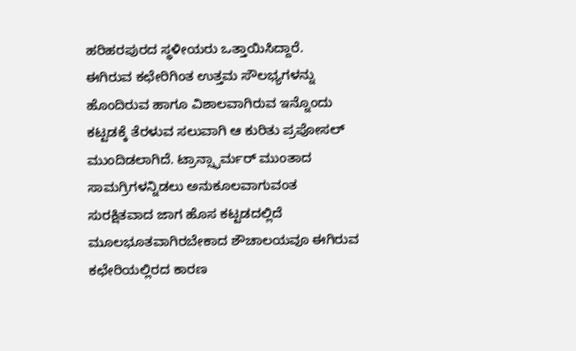ಹರಿಹರಪುರದ ಸ್ಥಳೀಯರು ಒತ್ತಾಯಿಸಿದ್ದಾರೆ.
ಈಗಿರುವ ಕಛೇರಿಗಿಂತ ಉತ್ತಮ ಸೌಲಭ್ಯಗಳನ್ನು ಹೊಂದಿರುವ ಹಾಗೂ ವಿಶಾಲವಾಗಿರುವ ಇನ್ನೊಂದು ಕಟ್ಟಡಕ್ಕೆ ತೆರಳುವ ಸಲುವಾಗಿ ಆ ಕುರಿತು ಪ್ರಪೋಸಲ್ ಮುಂದಿಡಲಾಗಿದೆ. ಟ್ರಾನ್ಸ್ಫಾರ್ಮರ್ ಮುಂತಾದ ಸಾಮಗ್ರಿಗಳನ್ನಿಡಲು ಅನುಕೂಲವಾಗುವಂತ ಸುರಕ್ಷಿತವಾದ ಜಾಗ ಹೊಸ ಕಟ್ಟಡದಲ್ಲಿದೆ ಮೂಲಭೂತವಾಗಿರಬೇಕಾದ ಶೌಚಾಲಯವೂ ಈಗಿರುವ ಕಛೇರಿಯಲ್ಲಿರದ ಕಾರಣ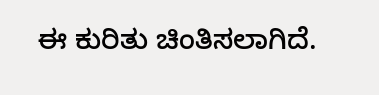ಈ ಕುರಿತು ಚಿಂತಿಸಲಾಗಿದೆ.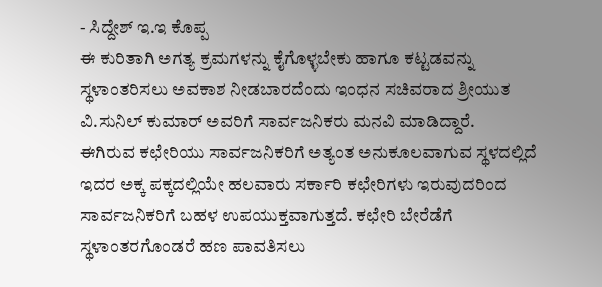- ಸಿದ್ದೇಶ್ ಇ.ಇ ಕೊಪ್ಪ
ಈ ಕುರಿತಾಗಿ ಅಗತ್ಯ ಕ್ರಮಗಳನ್ನು ಕೈಗೊಳ್ಳಬೇಕು ಹಾಗೂ ಕಟ್ಟಡವನ್ನು ಸ್ಥಳಾಂತರಿಸಲು ಅವಕಾಶ ನೀಡಬಾರದೆಂದು ಇಂಧನ ಸಚಿವರಾದ ಶ್ರೀಯುತ ವಿ.ಸುನಿಲ್ ಕುಮಾರ್ ಅವರಿಗೆ ಸಾರ್ವಜನಿಕರು ಮನವಿ ಮಾಡಿದ್ದಾರೆ.
ಈಗಿರುವ ಕಛೇರಿಯು ಸಾರ್ವಜನಿಕರಿಗೆ ಅತ್ಯಂತ ಅನುಕೂಲವಾಗುವ ಸ್ಥಳದಲ್ಲಿದೆ ಇದರ ಅಕ್ಕ ಪಕ್ಕದಲ್ಲಿಯೇ ಹಲವಾರು ಸರ್ಕಾರಿ ಕಛೇರಿಗಳು ಇರುವುದರಿಂದ ಸಾರ್ವಜನಿಕರಿಗೆ ಬಹಳ ಉಪಯುಕ್ತವಾಗುತ್ತದೆ. ಕಛೇರಿ ಬೇರೆಡೆಗೆ ಸ್ಥಳಾಂತರಗೊಂಡರೆ ಹಣ ಪಾವತಿಸಲು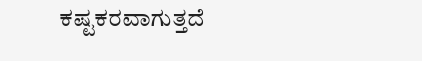ಕಷ್ಟಕರವಾಗುತ್ತದೆ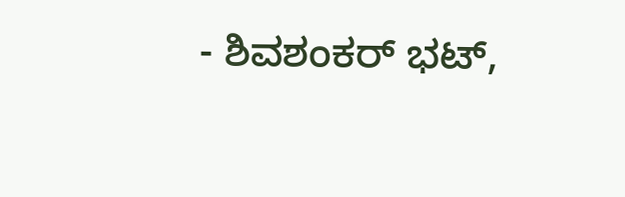- ಶಿವಶಂಕರ್ ಭಟ್,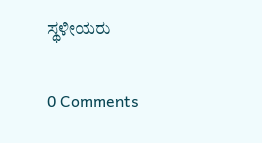ಸ್ಥಳೀಯರು

0 Comments